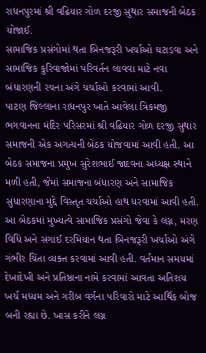રાધનપુરમાં શ્રી વઢિયાર ગોળ દરજી સુથાર સમાજની બેઠક યોજાઈ.
સામાજિક પ્રસંગોમાં થતા બિનજરૂરી ખર્ચાઓ ઘટાડવા અને સામાજિક કુરિવાજોમાં પરિવર્તન લાવવા માટે નવા બંધારણની રચના અંગે ચર્ચાઓ કરવામાં આવી.
પાટણ જિલ્લાના રાધનપુર ખાતે આવેલા ત્રિકમજી ભગવાનના મંદિર પરિસરમાં શ્રી વઢિયાર ગોળ દરજી સુથાર સમાજની એક અગત્યની બેઠક યોજવામાં આવી હતી. આ બેઠક સમાજના પ્રમુખ સુરેશભાઈ જાદવના અધ્યક્ષ સ્થાને મળી હતી, જેમાં સમાજના બંધારણ અને સામાજિક સુધારણાના મુદ્દે વિસ્તૃત ચર્ચાઓ હાથ ધરવામાં આવી હતી.
આ બેઠકમાં મુખ્યત્વે સામાજિક પ્રસંગો જેવા કે લગ્ન, મરણ વિધિ અને સગાઈ દરમિયાન થતા બિનજરૂરી ખર્ચાઓ અંગે ગંભીર ચિંતા વ્યક્ત કરવામાં આવી હતી. વર્તમાન સમયમાં દેખાદેખી અને પ્રતિષ્ઠાના નામે કરવામાં આવતા અતિશય ખર્ચ મધ્યમ અને ગરીબ વર્ગના પરિવારો માટે આર્થિક બોજ બની રહ્યા છે. ખાસ કરીને લગ્ન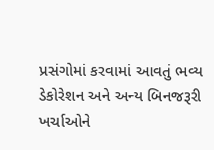પ્રસંગોમાં કરવામાં આવતું ભવ્ય ડેકોરેશન અને અન્ય બિનજરૂરી ખર્ચાઓને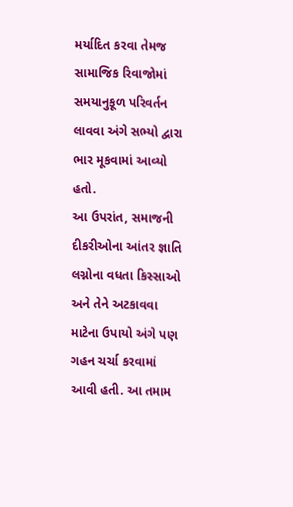મર્યાદિત કરવા તેમજ સામાજિક રિવાજોમાં સમયાનુકૂળ પરિવર્તન લાવવા અંગે સભ્યો દ્વારા ભાર મૂકવામાં આવ્યો હતો.
આ ઉપરાંત, સમાજની દીકરીઓના આંતર જ્ઞાતિ લગ્નોના વધતા કિસ્સાઓ અને તેને અટકાવવા માટેના ઉપાયો અંગે પણ ગહન ચર્ચા કરવામાં આવી હતી. આ તમામ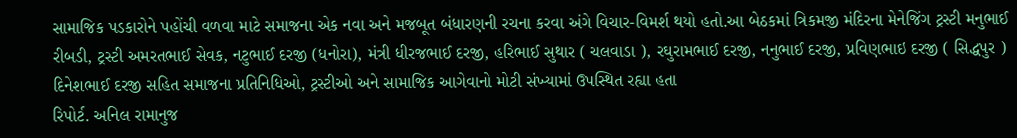સામાજિક પડકારોને પહોંચી વળવા માટે સમાજના એક નવા અને મજબૂત બંધારણની રચના કરવા અંગે વિચાર-વિમર્શ થયો હતો.આ બેઠકમાં ત્રિકમજી મંદિરના મેનેજિંગ ટ્રસ્ટી મનુભાઈ રીબડી, ટ્રસ્ટી અમરતભાઈ સેવક, નટુભાઈ દરજી (ધનોરા), મંત્રી ધીરજભાઈ દરજી, હરિભાઈ સુથાર ( ચલવાડા ), રઘુરામભાઈ દરજી, નનુભાઈ દરજી, પ્રવિણભાઇ દરજી ( સિદ્ધપુર ) દિનેશભાઈ દરજી સહિત સમાજના પ્રતિનિધિઓ, ટ્રસ્ટીઓ અને સામાજિક આગેવાનો મોટી સંખ્યામાં ઉપસ્થિત રહ્યા હતા
રિપોર્ટ. અનિલ રામાનુજ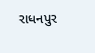રાધનપુર